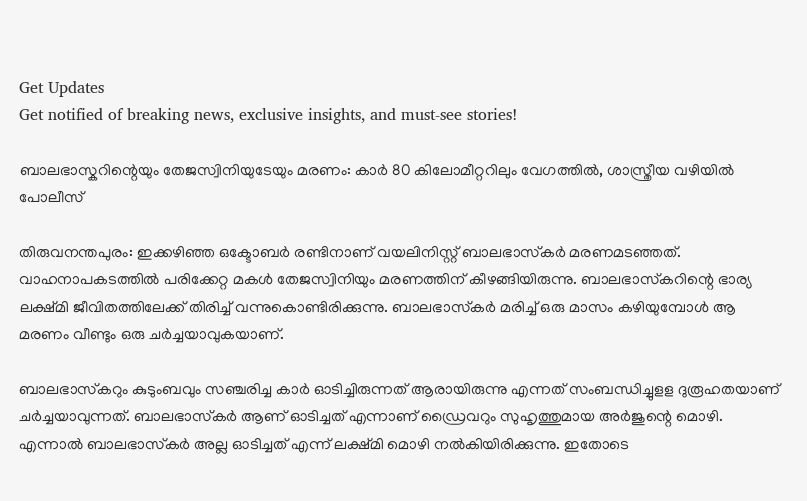Get Updates
Get notified of breaking news, exclusive insights, and must-see stories!

ബാലഭാസ്കറിന്റെയും തേജസ്വിനിയുടേയും മരണം: കാർ 80 കിലോമീറ്ററിലും വേഗത്തിൽ, ശാസ്ത്രീയ വഴിയിൽ പോലീസ്

തിരുവനന്തപുരം: ഇക്കഴിഞ്ഞ ഒക്ടോബര്‍ രണ്ടിനാണ് വയലിനിസ്റ്റ് ബാലഭാസ്‌കര്‍ മരണമടഞ്ഞത്. വാഹനാപകടത്തില്‍ പരിക്കേറ്റ മകള്‍ തേജസ്വിനിയും മരണത്തിന് കീഴങ്ങിയിരുന്നു. ബാലഭാസ്‌കറിന്റെ ഭാര്യ ലക്ഷ്മി ജീവിതത്തിലേക്ക് തിരിച്ച് വന്നുകൊണ്ടിരിക്കുന്നു. ബാലഭാസ്‌കര്‍ മരിച്ച് ഒരു മാസം കഴിയുമ്പോള്‍ ആ മരണം വീണ്ടും ഒരു ചര്‍ച്ചയാവുകയാണ്.

ബാലഭാസ്‌കറും കുടുംബവും സഞ്ചരിച്ച കാര്‍ ഓടിച്ചിരുന്നത് ആരായിരുന്നു എന്നത് സംബന്ധിച്ചുളള ദുരൂഹതയാണ് ചര്‍ച്ചയാവുന്നത്. ബാലഭാസ്‌കര്‍ ആണ് ഓടിച്ചത് എന്നാണ് ഡ്രൈവറും സുഹൃത്തുമായ അര്‍ജുന്റെ മൊഴി. എന്നാല്‍ ബാലഭാസ്‌കര്‍ അല്ല ഓടിച്ചത് എന്ന് ലക്ഷ്മി മൊഴി നല്‍കിയിരിക്കുന്നു. ഇതോടെ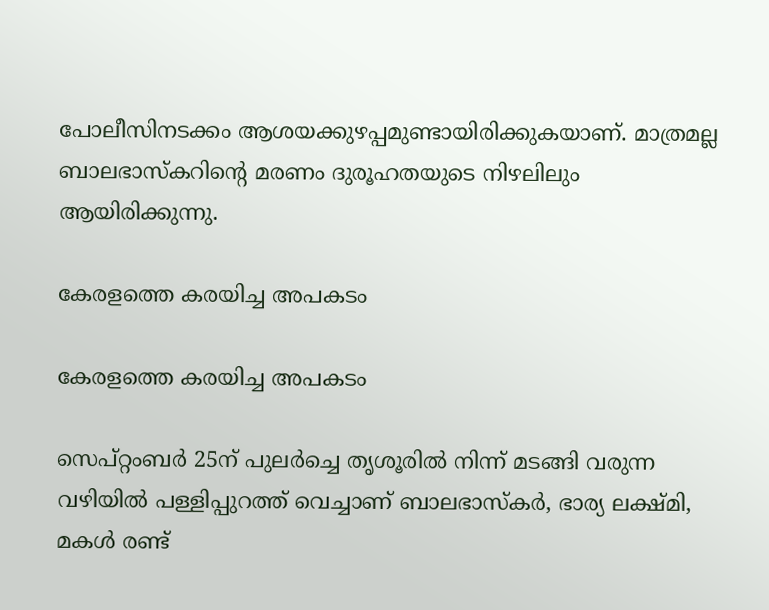പോലീസിനടക്കം ആശയക്കുഴപ്പമുണ്ടായിരിക്കുകയാണ്. മാത്രമല്ല ബാലഭാസ്‌കറിന്റെ മരണം ദുരൂഹതയുടെ നിഴലിലും ആയിരിക്കുന്നു.

കേരളത്തെ കരയിച്ച അപകടം

കേരളത്തെ കരയിച്ച അപകടം

സെപ്റ്റംബര്‍ 25ന് പുലര്‍ച്ചെ തൃശൂരില്‍ നിന്ന് മടങ്ങി വരുന്ന വഴിയില്‍ പള്ളിപ്പുറത്ത് വെച്ചാണ് ബാലഭാസ്‌കര്‍, ഭാര്യ ലക്ഷ്മി, മകള്‍ രണ്ട്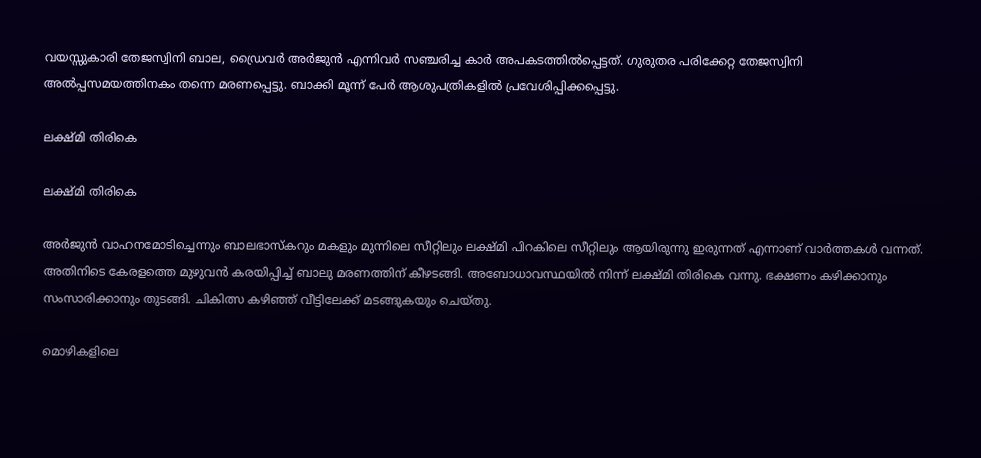വയസ്സുകാരി തേജസ്വിനി ബാല, ഡ്രൈവര്‍ അര്‍ജുന്‍ എന്നിവര്‍ സഞ്ചരിച്ച കാര്‍ അപകടത്തില്‍പ്പെട്ടത്. ഗുരുതര പരിക്കേറ്റ തേജസ്വിനി അല്‍പ്പസമയത്തിനകം തന്നെ മരണപ്പെട്ടു. ബാക്കി മൂന്ന് പേര്‍ ആശുപത്രികളില്‍ പ്രവേശിപ്പിക്കപ്പെട്ടു.

ലക്ഷ്മി തിരികെ

ലക്ഷ്മി തിരികെ

അര്‍ജുന്‍ വാഹനമോടിച്ചെന്നും ബാലഭാസ്‌കറും മകളും മുന്നിലെ സീറ്റിലും ലക്ഷ്മി പിറകിലെ സീറ്റിലും ആയിരുന്നു ഇരുന്നത് എന്നാണ് വാർത്തകള്‍ വന്നത്. അതിനിടെ കേരളത്തെ മുഴുവന്‍ കരയിപ്പിച്ച് ബാലു മരണത്തിന് കീഴടങ്ങി. അബോധാവസ്ഥയില്‍ നിന്ന് ലക്ഷ്മി തിരികെ വന്നു. ഭക്ഷണം കഴിക്കാനും സംസാരിക്കാനും തുടങ്ങി. ചികിത്സ കഴിഞ്ഞ് വീട്ടിലേക്ക് മടങ്ങുകയും ചെയ്തു.

മൊഴികളിലെ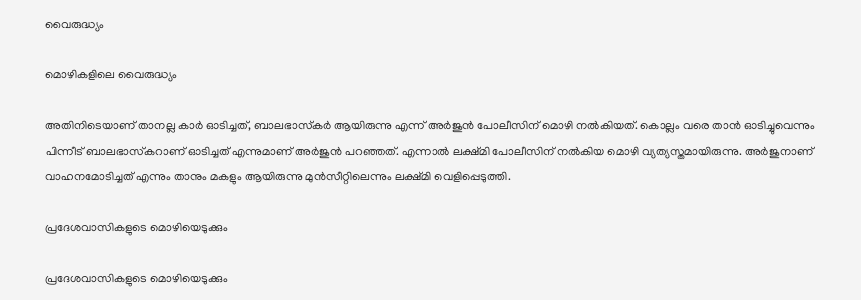വൈരുദ്ധ്യം

മൊഴികളിലെ വൈരുദ്ധ്യം

അതിനിടെയാണ് താനല്ല കാര്‍ ഓടിച്ചത്, ബാലഭാസ്‌കര്‍ ആയിരുന്നു എന്ന് അര്‍ജുന്‍ പോലീസിന് മൊഴി നല്‍കിയത്. കൊല്ലം വരെ താന്‍ ഓടിച്ചുവെന്നും പിന്നീട് ബാലഭാസ്‌കറാണ് ഓടിച്ചത് എന്നുമാണ് അര്‍ജുന്‍ പറഞ്ഞത്. എന്നാല്‍ ലക്ഷ്മി പോലീസിന് നല്‍കിയ മൊഴി വ്യത്യസ്തമായിരുന്നു. അര്‍ജുനാണ് വാഹനമോടിച്ചത് എന്നും താനും മകളും ആയിരുന്നു മുന്‍സീറ്റിലെന്നും ലക്ഷ്മി വെളിപ്പെടുത്തി.

പ്രദേശവാസികളുടെ മൊഴിയെടുക്കും

പ്രദേശവാസികളുടെ മൊഴിയെടുക്കും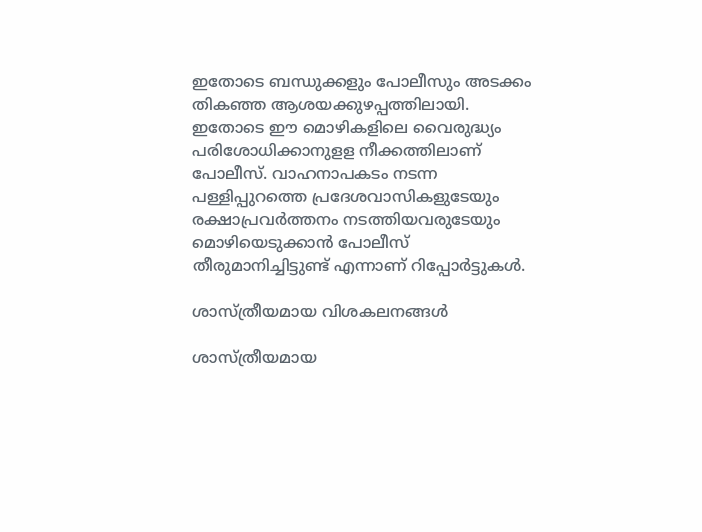ഇതോടെ ബന്ധുക്കളും പോലീസും അടക്കം തികഞ്ഞ ആശയക്കുഴപ്പത്തിലായി. ഇതോടെ ഈ മൊഴികളിലെ വൈരുദ്ധ്യം പരിശോധിക്കാനുളള നീക്കത്തിലാണ് പോലീസ്. വാഹനാപകടം നടന്ന പള്ളിപ്പുറത്തെ പ്രദേശവാസികളുടേയും രക്ഷാപ്രവര്‍ത്തനം നടത്തിയവരുടേയും മൊഴിയെടുക്കാന്‍ പോലീസ് തീരുമാനിച്ചിട്ടുണ്ട് എന്നാണ് റിപ്പോര്‍ട്ടുകള്‍.

ശാസ്ത്രീയമായ വിശകലനങ്ങള്‍

ശാസ്ത്രീയമായ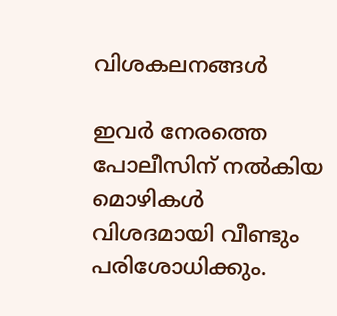വിശകലനങ്ങള്‍

ഇവര്‍ നേരത്തെ പോലീസിന് നല്‍കിയ മൊഴികള്‍ വിശദമായി വീണ്ടും പരിശോധിക്കും.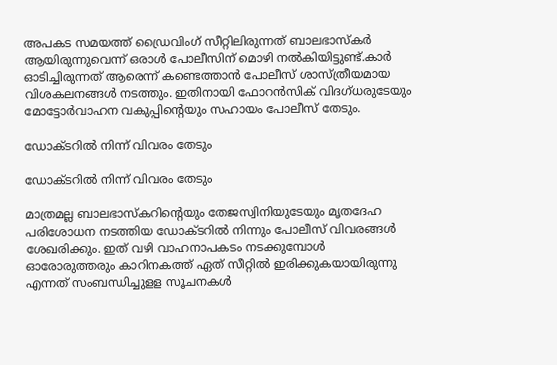അപകട സമയത്ത് ഡ്രൈവിംഗ് സീറ്റിലിരുന്നത് ബാലഭാസ്‌കര്‍ ആയിരുന്നുവെന്ന് ഒരാള്‍ പോലീസിന് മൊഴി നല്‍കിയിട്ടുണ്ട്.കാര്‍ ഓടിച്ചിരുന്നത് ആരെന്ന് കണ്ടെത്താന്‍ പോലീസ് ശാസ്ത്രീയമായ വിശകലനങ്ങള്‍ നടത്തും. ഇതിനായി ഫോറന്‍സിക് വിദഗ്ധരുടേയും മോട്ടോര്‍വാഹന വകുപ്പിന്റെയും സഹായം പോലീസ് തേടും.

ഡോക്ടറിൽ നിന്ന് വിവരം തേടും

ഡോക്ടറിൽ നിന്ന് വിവരം തേടും

മാത്രമല്ല ബാലഭാസ്‌കറിന്റെയും തേജസ്വിനിയുടേയും മൃതദേഹ പരിശോധന നടത്തിയ ഡോക്ടറില്‍ നിന്നും പോലീസ് വിവരങ്ങള്‍ ശേഖരിക്കും. ഇത് വഴി വാഹനാപകടം നടക്കുമ്പോള്‍ ഓരോരുത്തരും കാറിനകത്ത് ഏത് സീറ്റില്‍ ഇരിക്കുകയായിരുന്നു എന്നത് സംബന്ധിച്ചുളള സൂചനകള്‍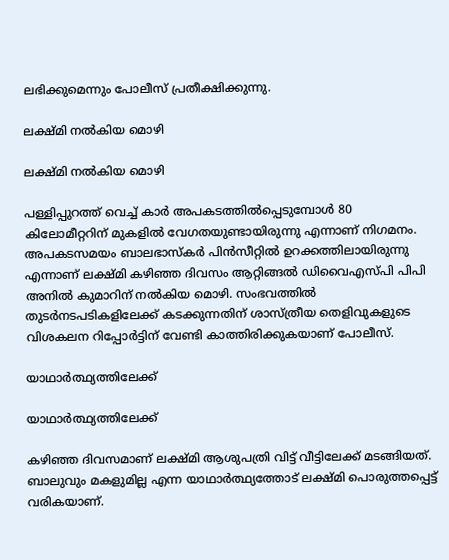ലഭിക്കുമെന്നും പോലീസ് പ്രതീക്ഷിക്കുന്നു.

ലക്ഷ്മി നൽകിയ മൊഴി

ലക്ഷ്മി നൽകിയ മൊഴി

പള്ളിപ്പുറത്ത് വെച്ച് കാര്‍ അപകടത്തില്‍പ്പെടുമ്പോള്‍ 80 കിലോമീറ്ററിന് മുകളില്‍ വേഗതയുണ്ടായിരുന്നു എന്നാണ് നിഗമനം. അപകടസമയം ബാലഭാസ്‌കര്‍ പിന്‍സീറ്റില്‍ ഉറക്കത്തിലായിരുന്നു എന്നാണ് ലക്ഷ്മി കഴിഞ്ഞ ദിവസം ആറ്റിങ്ങല്‍ ഡിവൈഎസ്പി പിപി അനില്‍ കുമാറിന് നല്‍കിയ മൊഴി. സംഭവത്തില്‍ തുടര്‍നടപടികളിലേക്ക് കടക്കുന്നതിന് ശാസ്ത്രീയ തെളിവുകളുടെ വിശകലന റിപ്പോര്‍ട്ടിന് വേണ്ടി കാത്തിരിക്കുകയാണ് പോലീസ്.

യാഥാർത്ഥ്യത്തിലേക്ക്

യാഥാർത്ഥ്യത്തിലേക്ക്

കഴിഞ്ഞ ദിവസമാണ് ലക്ഷ്മി ആശുപത്രി വിട്ട് വീട്ടിലേക്ക് മടങ്ങിയത്. ബാലുവും മകളുമില്ല എന്ന യാഥാര്‍ത്ഥ്യത്തോട് ലക്ഷ്മി പൊരുത്തപ്പെട്ട് വരികയാണ്.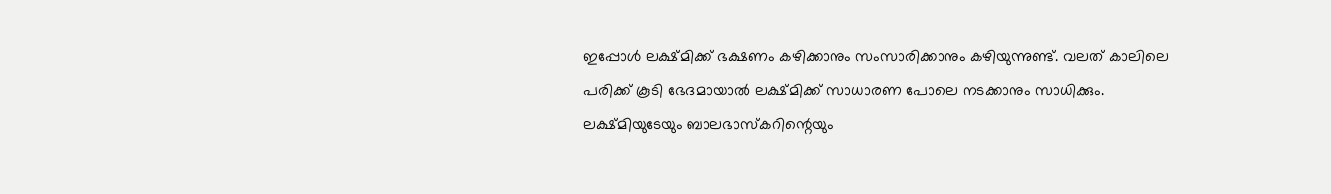ഇപ്പോള്‍ ലക്ഷ്മിക്ക് ഭക്ഷണം കഴിക്കാനും സംസാരിക്കാനും കഴിയുന്നുണ്ട്. വലത് കാലിലെ പരിക്ക് കൂടി ഭേദമായാല്‍ ലക്ഷ്മിക്ക് സാധാരണ പോലെ നടക്കാനും സാധിക്കും. ലക്ഷ്മിയുടേയും ബാലഭാസ്‌കറിന്റെയും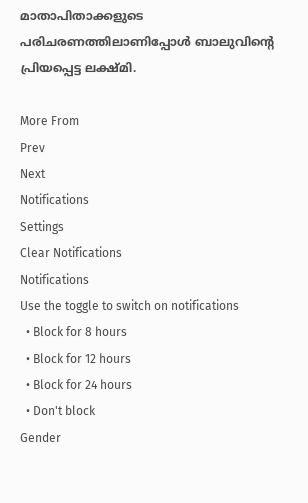മാതാപിതാക്കളുടെ പരിചരണത്തിലാണിപ്പോള്‍ ബാലുവിന്റെ പ്രിയപ്പെട്ട ലക്ഷ്മി.

More From
Prev
Next
Notifications
Settings
Clear Notifications
Notifications
Use the toggle to switch on notifications
  • Block for 8 hours
  • Block for 12 hours
  • Block for 24 hours
  • Don't block
Gender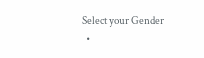Select your Gender
  •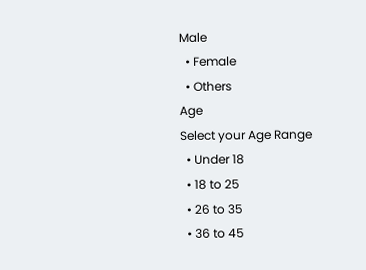Male
  • Female
  • Others
Age
Select your Age Range
  • Under 18
  • 18 to 25
  • 26 to 35
  • 36 to 45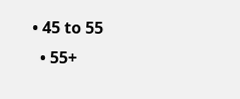• 45 to 55
  • 55+